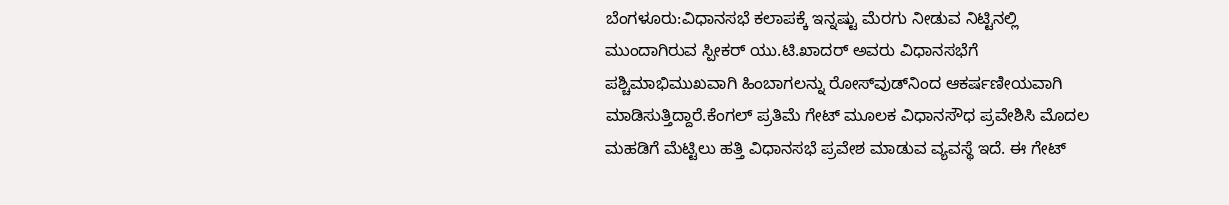ಬೆಂಗಳೂರು:ವಿಧಾನಸಭೆ ಕಲಾಪಕ್ಕೆ ಇನ್ನಷ್ಟು ಮೆರಗು ನೀಡುವ ನಿಟ್ಟಿನಲ್ಲಿ ಮುಂದಾಗಿರುವ ಸ್ಪೀಕರ್ ಯು.ಟಿ.ಖಾದರ್ ಅವರು ವಿಧಾನಸಭೆಗೆ ಪಶ್ಚಿಮಾಭಿಮುಖವಾಗಿ ಹಿಂಬಾಗಲನ್ನು ರೋಸ್‌ವುಡ್‌ನಿಂದ ಆಕರ್ಷಣೀಯವಾಗಿ ಮಾಡಿಸುತ್ತಿದ್ದಾರೆ.ಕೆಂಗಲ್ ಪ್ರತಿಮೆ ಗೇಟ್ ಮೂಲಕ ವಿಧಾನಸೌಧ ಪ್ರವೇಶಿಸಿ ಮೊದಲ ಮಹಡಿಗೆ ಮೆಟ್ಟಿಲು ಹತ್ತಿ ವಿಧಾನಸಭೆ ಪ್ರವೇಶ ಮಾಡುವ ವ್ಯವಸ್ಥೆ ಇದೆ. ಈ ಗೇಟ್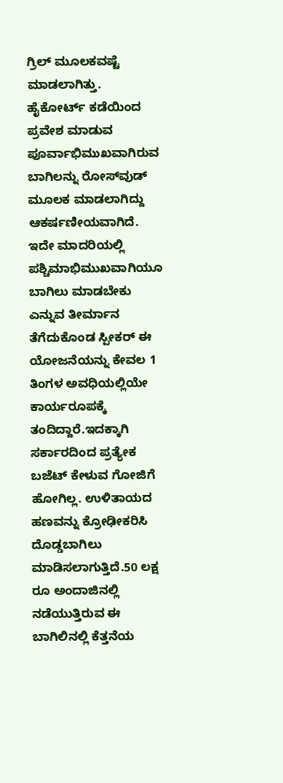ಗ್ರಿಲ್ ಮೂಲಕವಷ್ಟೆ ಮಾಡಲಾಗಿತ್ತು. ಹೈಕೋರ್ಟ್ ಕಡೆಯಿಂದ ಪ್ರವೇಶ ಮಾಡುವ ಪೂರ್ವಾಭಿಮುಖವಾಗಿರುವ ಬಾಗಿಲನ್ನು ರೋಸ್‌ವುಡ್ ಮೂಲಕ ಮಾಡಲಾಗಿದ್ದು ಆಕರ್ಷಣೀಯವಾಗಿದೆ. ಇದೇ ಮಾದರಿಯಲ್ಲಿ ಪಶ್ಚಿಮಾಭಿಮುಖವಾಗಿಯೂ ಬಾಗಿಲು ಮಾಡಬೇಕು ಎನ್ನುವ ತೀರ್ಮಾನ ತೆಗೆದುಕೊಂಡ ಸ್ಪೀಕರ್ ಈ ಯೋಜನೆಯನ್ನು ಕೇವಲ 1 ತಿಂಗಳ ಅವಧಿಯಲ್ಲಿಯೇ ಕಾರ್ಯರೂಪಕ್ಕೆ ತಂದಿದ್ದಾರೆ.ಇದಕ್ಕಾಗಿ ಸರ್ಕಾರದಿಂದ ಪ್ರತ್ಯೇಕ ಬಜೆಟ್ ಕೇಳುವ ಗೋಜಿಗೆ ಹೋಗಿಲ್ಲ. ಉಳಿತಾಯದ ಹಣವನ್ನು ಕ್ರೋಢೀಕರಿಸಿ ದೊಡ್ಡಬಾಗಿಲು ಮಾಡಿಸಲಾಗುತ್ತಿದೆ.50 ಲಕ್ಷ ರೂ ಅಂದಾಜಿನಲ್ಲಿ ನಡೆಯುತ್ತಿರುವ ಈ ಬಾಗಿಲಿನಲ್ಲಿ ಕೆತ್ತನೆಯ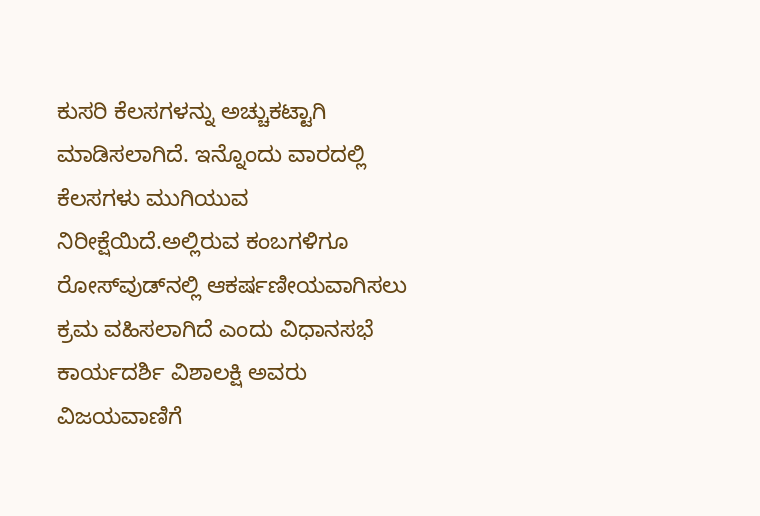ಕುಸರಿ ಕೆಲಸಗಳನ್ನು ಅಚ್ಚುಕಟ್ಟಾಗಿ ಮಾಡಿಸಲಾಗಿದೆ. ಇನ್ನೊಂದು ವಾರದಲ್ಲಿ ಕೆಲಸಗಳು ಮುಗಿಯುವ ನಿರೀಕ್ಷೆಯಿದೆ.ಅಲ್ಲಿರುವ ಕಂಬಗಳಿಗೂ ರೋಸ್‌ವುಡ್‌ನಲ್ಲಿ ಆಕರ್ಷಣೀಯವಾಗಿಸಲು ಕ್ರಮ ವಹಿಸಲಾಗಿದೆ ಎಂದು ವಿಧಾನಸಭೆ ಕಾರ್ಯದರ್ಶಿ ವಿಶಾಲಕ್ಷಿ ಅವರು ವಿಜಯವಾಣಿಗೆ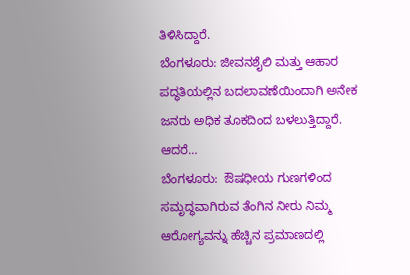ತಿಳಿಸಿದ್ದಾರೆ.
ಬೆಂಗಳೂರು: ಜೀವನಶೈಲಿ ಮತ್ತು ಆಹಾರ ಪದ್ಧತಿಯಲ್ಲಿನ ಬದಲಾವಣೆಯಿಂದಾಗಿ ಅನೇಕ ಜನರು ಅಧಿಕ ತೂಕದಿಂದ ಬಳಲುತ್ತಿದ್ದಾರೆ. ಆದರೆ…
ಬೆಂಗಳೂರು:  ಔಷಧೀಯ ಗುಣಗಳಿಂದ ಸಮೃದ್ಧವಾಗಿರುವ ತೆಂಗಿನ ನೀರು ನಿಮ್ಮ  ಆರೋಗ್ಯವನ್ನು ಹೆಚ್ಚಿನ ಪ್ರಮಾಣದಲ್ಲಿ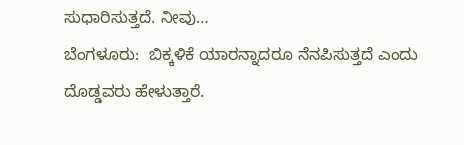ಸುಧಾರಿಸುತ್ತದೆ. ನೀವು…
ಬೆಂಗಳೂರು:  ಬಿಕ್ಕಳಿಕೆ ಯಾರನ್ನಾದರೂ ನೆನಪಿಸುತ್ತದೆ ಎಂದು ದೊಡ್ಡವರು ಹೇಳುತ್ತಾರೆ.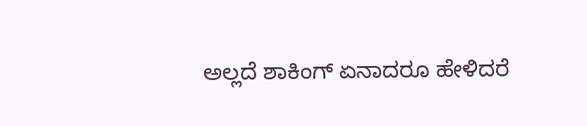ಅಲ್ಲದೆ ಶಾಕಿಂಗ್ ಏನಾದರೂ ಹೇಳಿದರೆ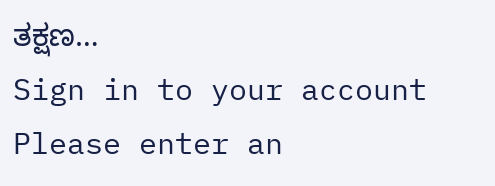ತಕ್ಷಣ…
Sign in to your account
Please enter an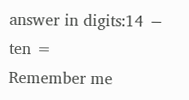answer in digits:14 − ten =
Remember me